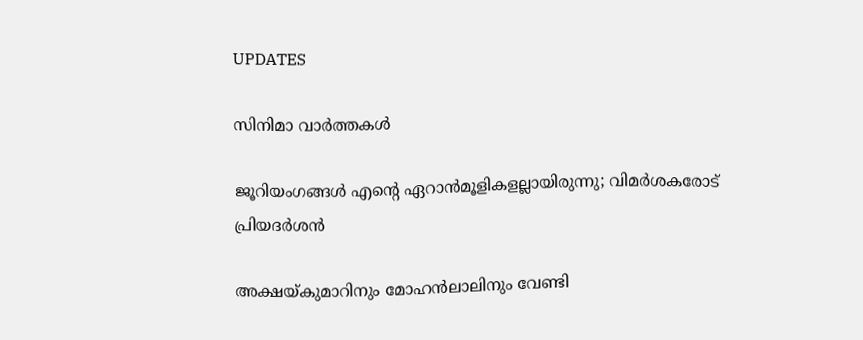UPDATES

സിനിമാ വാര്‍ത്തകള്‍

ജൂറിയംഗങ്ങള്‍ എന്റെ ഏറാന്‍മൂളികളല്ലായിരുന്നു; വിമര്‍ശകരോട് പ്രിയദര്‍ശന്‍

അക്ഷയ്കുമാറിനും മോഹന്‍ലാലിനും വേണ്ടി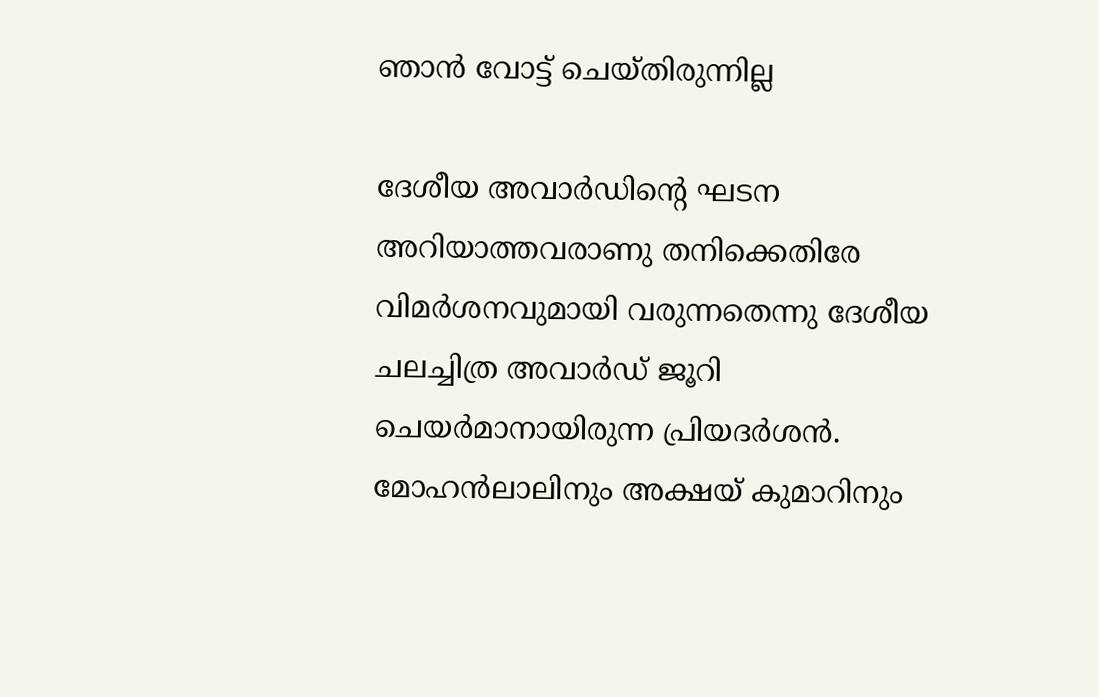ഞാന്‍ വോട്ട് ചെയ്തിരുന്നില്ല

ദേശീയ അവാര്‍ഡിന്റെ ഘടന അറിയാത്തവരാണു തനിക്കെതിരേ വിമര്‍ശനവുമായി വരുന്നതെന്നു ദേശീയ ചലച്ചിത്ര അവാര്‍ഡ് ജൂറി ചെയര്‍മാനായിരുന്ന പ്രിയദര്‍ശന്‍. മോഹന്‍ലാലിനും അക്ഷയ് കുമാറിനും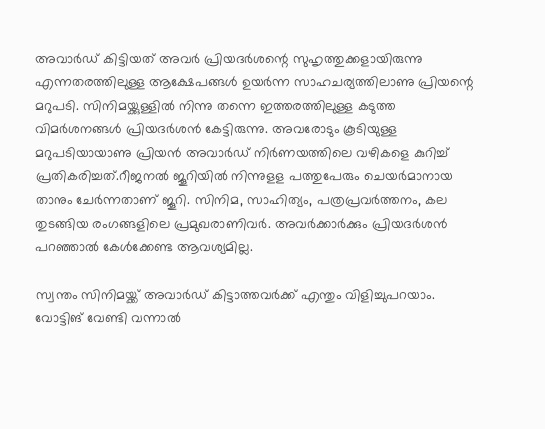അവാര്‍ഡ് കിട്ടിയത് അവര്‍ പ്രിയദര്‍ശന്റെ സുഹൃത്തുക്കളായിരുന്നു എന്നതരത്തിലുള്ള ആക്ഷേപങ്ങള്‍ ഉയര്‍ന്ന സാഹചര്യത്തിലാണു പ്രിയന്റെ മറുപടി. സിനിമയ്ക്കുള്ളില്‍ നിന്നു തന്നെ ഇത്തരത്തിലുള്ള കടുത്ത വിമര്‍ശനങ്ങള്‍ പ്രിയദര്‍ശന്‍ കേട്ടിരുന്നു. അവരോടും കൂടിയുള്ള മറുപടിയായാണു പ്രിയന്‍ അവാര്‍ഡ് നിര്‍ണയത്തിലെ വഴികളെ കുറിച്ച് പ്രതികരിച്ചത്.റീജനല്‍ ജൂറിയില്‍ നിന്നുളള പത്തുപേരും ചെയര്‍മാനായ താനും ചേര്‍ന്നതാണ് ജൂറി. സിനിമ, സാഹിത്യം, പത്രപ്രവര്‍ത്തനം, കല തുടങ്ങിയ രംഗങ്ങളിലെ പ്രമുഖരാണിവര്‍. അവര്‍ക്കാര്‍ക്കും പ്രിയദര്‍ശന്‍ പറഞ്ഞാല്‍ കേള്‍ക്കേണ്ട ആവശ്യമില്ല.

സ്വന്തം സിനിമയ്ക്ക് അവാര്‍ഡ് കിട്ടാത്തവര്‍ക്ക് എന്തും വിളിച്ചുപറയാം. വോട്ടിങ് വേണ്ടി വന്നാല്‍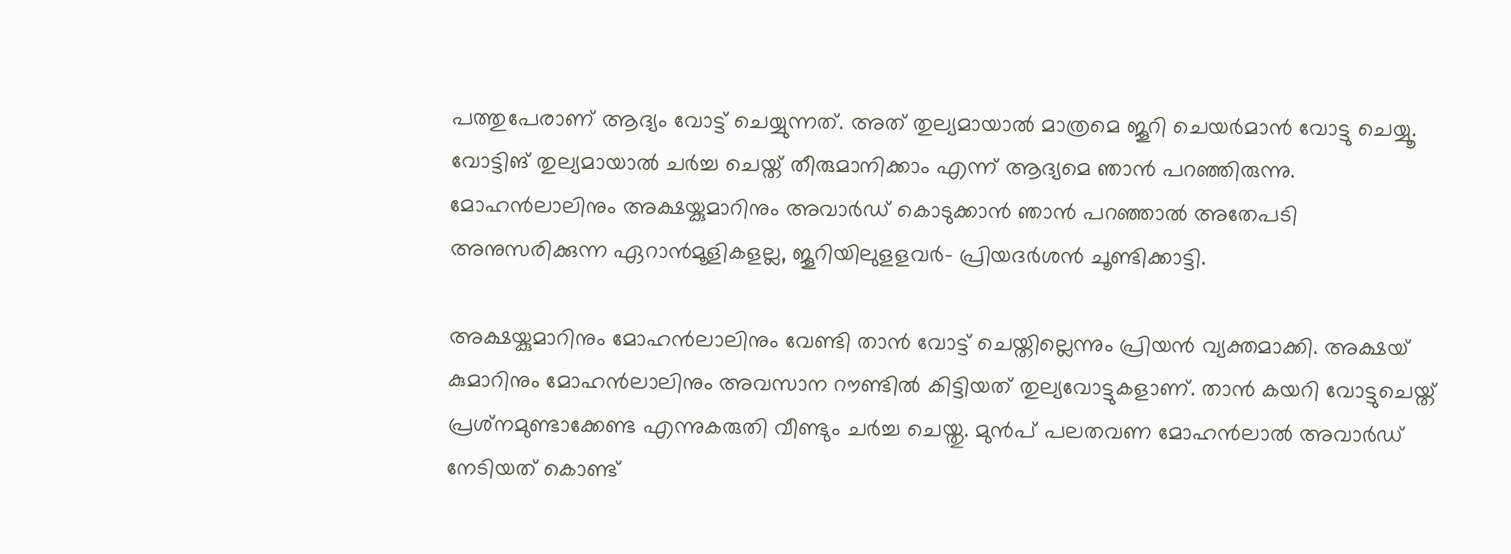പത്തുപേരാണ് ആദ്യം വോട്ട് ചെയ്യുന്നത്. അത് തുല്യമായാല്‍ മാത്രമെ ജൂറി ചെയര്‍മാന്‍ വോട്ടു ചെയ്യൂ. വോട്ടിങ് തുല്യമായാല്‍ ചര്‍ച്ച ചെയ്ത് തീരുമാനിക്കാം എന്ന് ആദ്യമെ ഞാന്‍ പറഞ്ഞിരുന്നു. മോഹന്‍ലാലിനും അക്ഷയ്കുമാറിനും അവാര്‍ഡ് കൊടുക്കാന്‍ ഞാന്‍ പറഞ്ഞാല്‍ അതേപടി അനുസരിക്കുന്ന ഏറാന്‍മൂളികളല്ല, ജൂറിയിലുളളവര്‍- പ്രിയദര്‍ശന്‍ ചൂണ്ടിക്കാട്ടി.

അക്ഷയ്കുമാറിനും മോഹന്‍ലാലിനും വേണ്ടി താന്‍ വോട്ട് ചെയ്തില്ലെന്നും പ്രിയന്‍ വ്യക്തമാക്കി. അക്ഷയ് കുമാറിനും മോഹന്‍ലാലിനും അവസാന റൗണ്ടില്‍ കിട്ടിയത് തുല്യവോട്ടുകളാണ്. താന്‍ കയറി വോട്ടുചെയ്ത് പ്രശ്‌നമുണ്ടാക്കേണ്ട എന്നുകരുതി വീണ്ടും ചര്‍ച്ച ചെയ്തു. മുന്‍പ് പലതവണ മോഹന്‍ലാല്‍ അവാര്‍ഡ് നേടിയത് കൊണ്ട്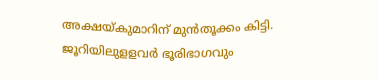അക്ഷയ്കുമാറിന് മുന്‍തൂക്കം കിട്ടി. ജൂറിയിലുളളവര്‍ ഭൂരിഭാഗവും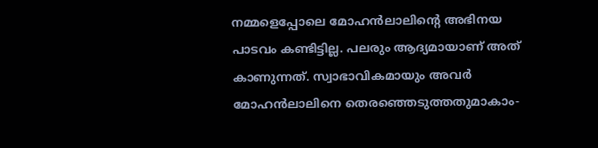നമ്മളെപ്പോലെ മോഹന്‍ലാലിന്റെ അഭിനയ പാടവം കണ്ടിട്ടില്ല. പലരും ആദ്യമായാണ് അത് കാണുന്നത്. സ്വാഭാവികമായും അവര്‍ മോഹന്‍ലാലിനെ തെരഞ്ഞെടുത്തതുമാകാം-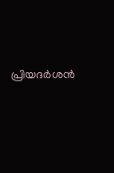പ്രിയദര്‍ശന്‍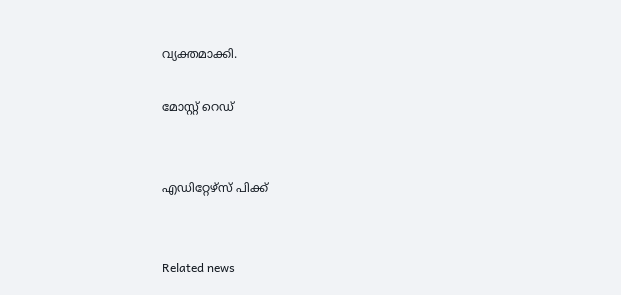വ്യക്തമാക്കി.

മോസ്റ്റ് റെഡ്


എഡിറ്റേഴ്സ് പിക്ക്


Related news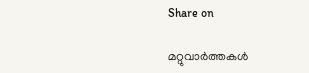Share on

മറ്റുവാര്‍ത്തകള്‍